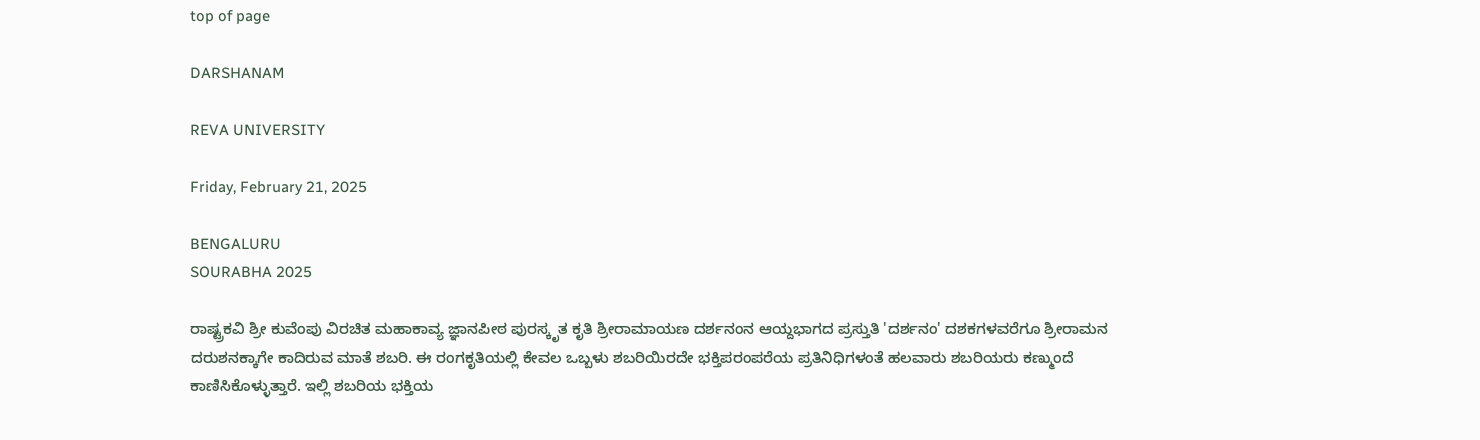top of page

DARSHANAM

REVA UNIVERSITY

Friday, February 21, 2025

BENGALURU
SOURABHA 2025

ರಾಷ್ಟ್ರಕವಿ ಶ್ರೀ ಕುವೆಂಪು ವಿರಚಿತ ಮಹಾಕಾವ್ಯ ಜ್ಞಾನಪೀಠ ಪುರಸ್ಕೃತ ಕೃತಿ ಶ್ರೀರಾಮಾಯಣ ದರ್ಶನಂನ ಆಯ್ದಭಾಗದ ಪ್ರಸ್ತುತಿ 'ದರ್ಶನಂ' ದಶಕಗಳವರೆಗೂ ಶ್ರೀರಾಮನ ದರುಶನಕ್ಕಾಗೇ ಕಾದಿರುವ ಮಾತೆ ಶಬರಿ. ಈ ರಂಗಕೃತಿಯಲ್ಲಿ ಕೇವಲ ಒಬ್ಬಳು ಶಬರಿಯಿರದೇ ಭಕ್ತಿಪರಂಪರೆಯ ಪ್ರತಿನಿಧಿಗಳಂತೆ ಹಲವಾರು ಶಬರಿಯರು ಕಣ್ಮುಂದೆ ಕಾಣಿಸಿಕೊಳ್ಳುತ್ತಾರೆ. ಇಲ್ಲಿ ಶಬರಿಯ ಭಕ್ತಿಯ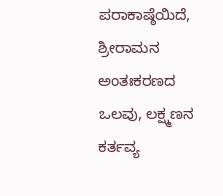ಪರಾಕಾಷ್ಠೆಯಿದೆ, ಶ್ರೀರಾಮನ ಅಂತಃಕರಣದ ಒಲವು, ಲಕ್ಷ್ಮಣನ ಕರ್ತವ್ಯ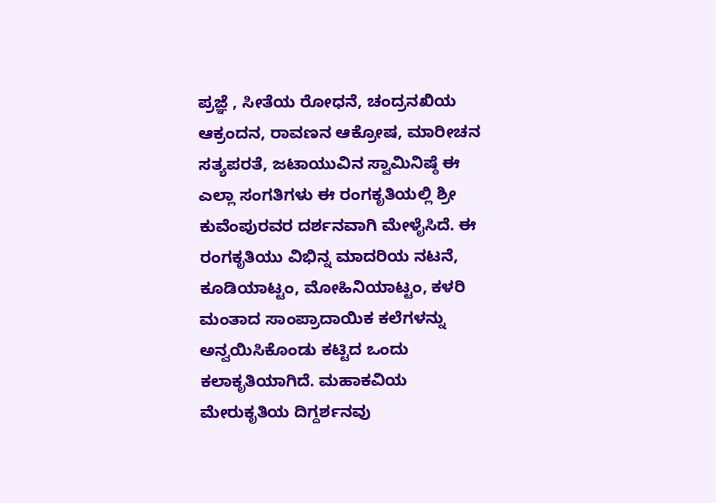ಪ್ರಜ್ಞೆ , ಸೀತೆಯ ರೋಧನೆ, ಚ‌ಂದ್ರನಖಿಯ ಆಕ್ರಂದನ, ರಾವಣನ ಆಕ್ರೋಷ, ಮಾರೀಚನ ಸತ್ಯಪರತೆ, ಜಟಾಯುವಿನ ಸ್ವಾಮಿನಿಷ್ಠೆ ಈ ಎಲ್ಲಾ ಸಂಗತಿಗಳು ಈ ರಂಗಕೃತಿಯಲ್ಲಿ ಶ್ರೀ ಕುವೆಂಪುರವರ ದರ್ಶನವಾಗಿ ಮೇಳೈಸಿದೆ. ಈ ರಂಗಕೃತಿಯು ವಿಭಿನ್ನ ಮಾದರಿಯ ನಟನೆ, ಕೂಡಿಯಾಟ್ಟಂ, ಮೋಹಿನಿಯಾಟ್ಟಂ, ಕಳರಿ ಮಂತಾದ ಸಾಂಪ್ರಾದಾಯಿಕ ಕಲೆಗಳನ್ನು ಅನ್ವಯಿಸಿಕೊಂಡು ಕಟ್ಟಿದ ಒಂದು ಕಲಾಕೃತಿಯಾಗಿದೆ. ಮಹಾಕವಿಯ ಮೇರುಕೃತಿಯ ದಿಗ್ದರ್ಶನವು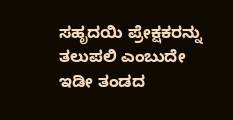ಸಹೃದಯಿ ಪ್ರೇಕ್ಷಕರನ್ನು ತಲುಪಲಿ ಎಂಬುದೇ ಇಡೀ ತಂಡದ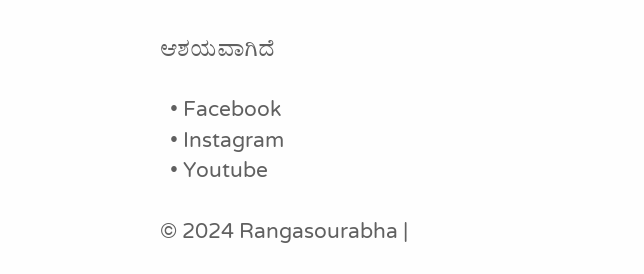ಆಶಯವಾಗಿದೆ

  • Facebook
  • Instagram
  • Youtube

© 2024 Rangasourabha |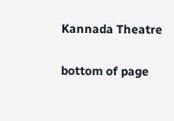Kannada Theatre

bottom of page